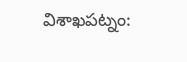విశాఖపట్నం: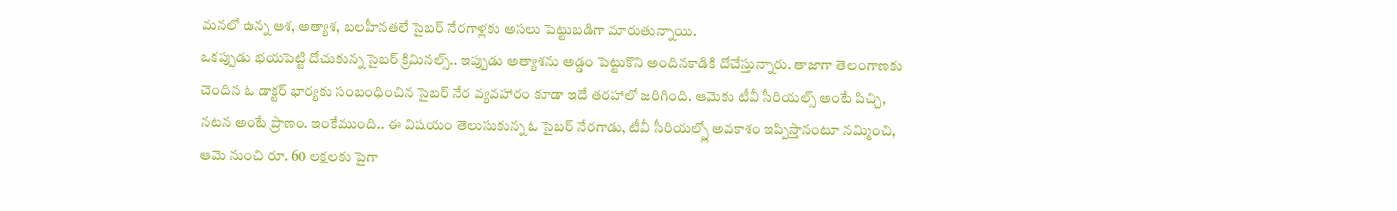మనలో ఉన్న ఆశ, అత్యాశ, బలహీనతలే సైబర్ నేరగాళ్లకు అసలు పెట్టుబడిగా మారుతున్నాయి.
ఒకప్పుడు భయపెట్టి దోచుకున్న సైబర్ క్రిమినల్స్.. ఇప్పుడు అత్యాశను అడ్డం పెట్టుకొని అందినకాడికి దోచేస్తున్నారు. తాజాగా తెలంగాణకు చెందిన ఓ డాక్టర్ భార్యకు సంబంధించిన సైబర్ నేర వ్యవహారం కూడా ఇదే తరహాలో జరిగింది. ఆమెకు టీవీ సీరియల్స్ అంటే పిచ్చి, నటన అంటే ప్రాణం. ఇంకేముంది.. ఈ విషయం తెలుసుకున్న ఓ సైబర్ నేరగాడు, టీవీ సీరియల్స్లో అవకాశం ఇప్పిస్తానంటూ నమ్మించి, ఆమె నుంచి రూ. 60 లక్షలకు పైగా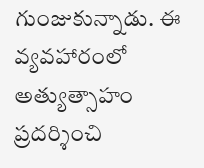గుంజుకున్నాడు. ఈ వ్యవహారంలో అత్యుత్సాహం ప్రదర్శించి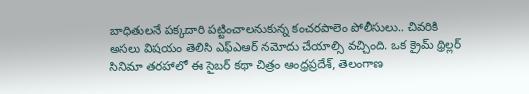బాధితులనే పక్కదారి పట్టించాలనుకున్న కంచరపాలెం పోలీసులు.. చివరికి అసలు విషయం తెలిసి ఎఫ్ఎఆర్ నమోదు చేయాల్సి వచ్చింది. ఒక క్రైమ్ థ్రిల్లర్ సినిమా తరహాలో ఈ సైబర్ కథా చిత్రం ఆంధ్రప్రదేశ్, తెలంగాణ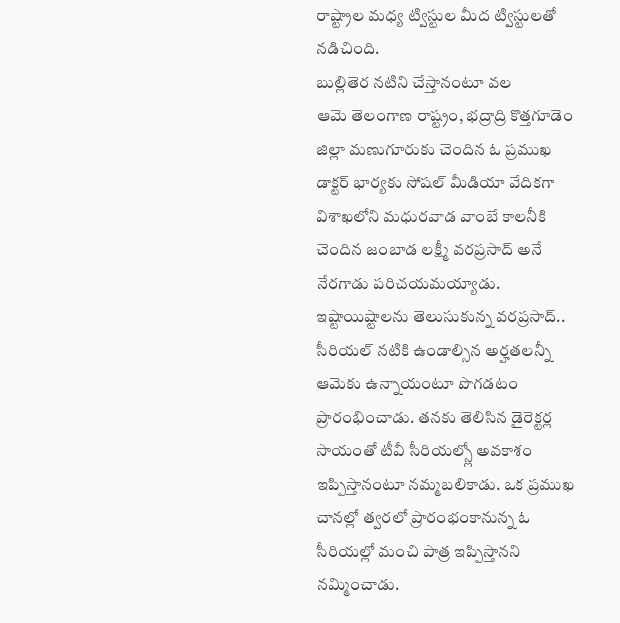రాష్ట్రాల మధ్య ట్విస్టుల మీద ట్విస్టులతో నడిచింది.
బుల్లితెర నటిని చేస్తానంటూ వల
ఆమె తెలంగాణ రాష్ట్రం, భద్రాద్రి కొత్తగూడెం జిల్లా మణుగూరుకు చెందిన ఓ ప్రముఖ డాక్టర్ భార్యకు సోషల్ మీడియా వేదికగా విశాఖలోని మధురవాడ వాంబే కాలనీకి చెందిన జంబాడ లక్ష్మీ వరప్రసాద్ అనే నేరగాడు పరిచయమయ్యాడు. ఇష్టాయిష్టాలను తెలుసుకున్న వరప్రసాద్.. సీరియల్ నటికి ఉండాల్సిన అర్హతలన్నీ ఆమెకు ఉన్నాయంటూ పొగడటం ప్రారంభించాడు. తనకు తెలిసిన డైరెక్టర్ల సాయంతో టీవీ సీరియల్స్లో అవకాశం ఇప్పిస్తానంటూ నమ్మబలికాడు. ఒక ప్రముఖ చానల్లో త్వరలో ప్రారంభంకానున్న ఓ సీరియల్లో మంచి పాత్ర ఇప్పిస్తానని నమ్మించాడు.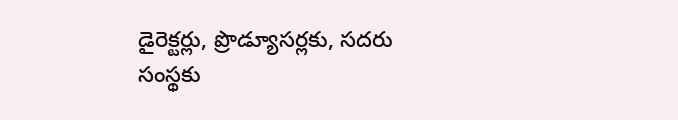డైరెక్టర్లు, ప్రొడ్యూసర్లకు, సదరు సంస్థకు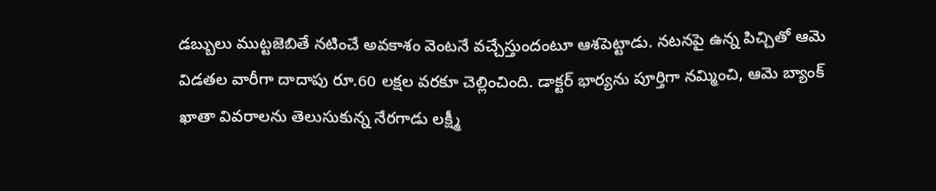డబ్బులు ముట్టజెబితే నటించే అవకాశం వెంటనే వచ్చేస్తుందంటూ ఆశపెట్టాడు. నటనపై ఉన్న పిచ్చితో ఆమె విడతల వారీగా దాదాపు రూ.60 లక్షల వరకూ చెల్లించింది. డాక్టర్ భార్యను పూర్తిగా నమ్మించి, ఆమె బ్యాంక్ ఖాతా వివరాలను తెలుసుకున్న నేరగాడు లక్ష్మీ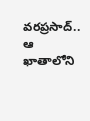వరప్రసాద్.. ఆ ఖాతాలోని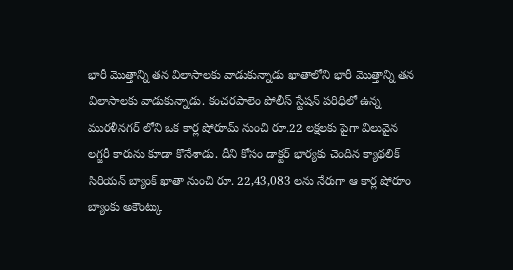భారీ మొత్తాన్ని తన విలాసాలకు వాడుకున్నాడు ఖాతాలోని భారీ మొత్తాన్ని తన విలాసాలకు వాడుకున్నాడు. కంచరపాలెం పోలీస్ స్టేషన్ పరిధిలో ఉన్న మురళీనగర్ లోని ఒక కార్ల షోరూమ్ నుంచి రూ.22 లక్షలకు పైగా విలువైన లగ్జరీ కారును కూడా కొనేశాడు. దీని కోసం డాక్టర్ భార్యకు చెందిన క్యాథలిక్ సిరియన్ బ్యాంక్ ఖాతా నుంచి రూ. 22,43,083 లను నేరుగా ఆ కార్ల షోరూం బ్యాంకు అకౌంట్కు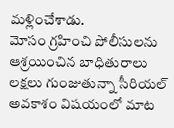మళ్లించేశాడు.
మోసం గ్రహించి పోలీసులను ఆశ్రయించిన బాధితురాలు
లక్షలు గుంజుతున్నా సీరియల్ అవకాశం విషయంలో మాట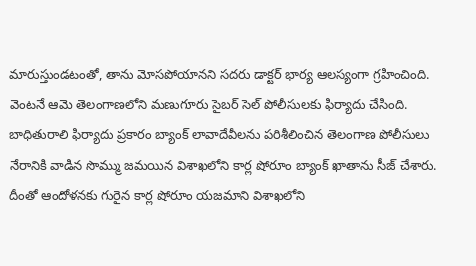మారుస్తుండటంతో, తాను మోసపోయానని సదరు డాక్టర్ భార్య ఆలస్యంగా గ్రహించింది. వెంటనే ఆమె తెలంగాణలోని మణుగూరు సైబర్ సెల్ పోలీసులకు ఫిర్యాదు చేసింది. బాధితురాలి ఫిర్యాదు ప్రకారం బ్యాంక్ లావాదేవీలను పరిశీలించిన తెలంగాణ పోలీసులు నేరానికి వాడిన సొమ్ము జమయిన విశాఖలోని కార్ల షోరూం బ్యాంక్ ఖాతాను సీజ్ చేశారు. దీంతో ఆందోళనకు గురైన కార్ల షోరూం యజమాని విశాఖలోని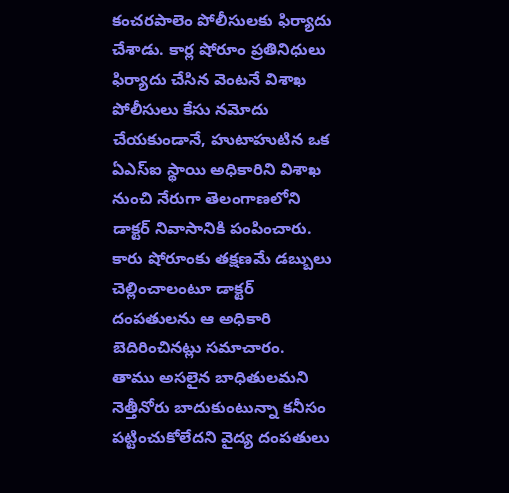కంచరపాలెం పోలీసులకు ఫిర్యాదు చేశాడు. కార్ల షోరూం ప్రతినిధులు ఫిర్యాదు చేసిన వెంటనే విశాఖ పోలీసులు కేసు నమోదు చేయకుండానే, హుటాహుటిన ఒక ఏఎస్ఐ స్థాయి అధికారిని విశాఖ నుంచి నేరుగా తెలంగాణలోని డాక్టర్ నివాసానికి పంపించారు. కారు షోరూంకు తక్షణమే డబ్బులు చెల్లించాలంటూ డాక్టర్ దంపతులను ఆ అధికారి బెదిరించినట్లు సమాచారం.
తాము అసలైన బాధితులమని నెత్తీనోరు బాదుకుంటున్నా కనీసం పట్టించుకోలేదని వైద్య దంపతులు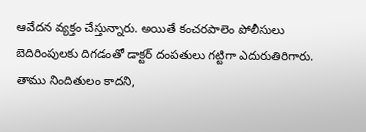ఆవేదన వ్యక్తం చేస్తున్నారు. అయితే కంచరపాలెం పోలీసులు బెదిరింపులకు దిగడంతో డాక్టర్ దంపతులు గట్టిగా ఎదురుతిరిగారు. తాము నిందితులం కాదని,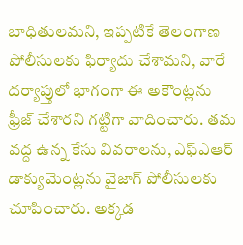బాధితులమని, ఇప్పటికే తెలంగాణ పోలీసులకు ఫిర్యాదు చేశామని, వారే దర్యాప్తులో భాగంగా ఈ అకౌంట్లను ఫ్రీజ్ చేశారని గట్టిగా వాదించారు. తమ వద్ద ఉన్న కేసు వివరాలను, ఎఫ్ఎఆర్ డాక్యుమెంట్లను వైజాగ్ పోలీసులకు చూపించారు. అక్కడ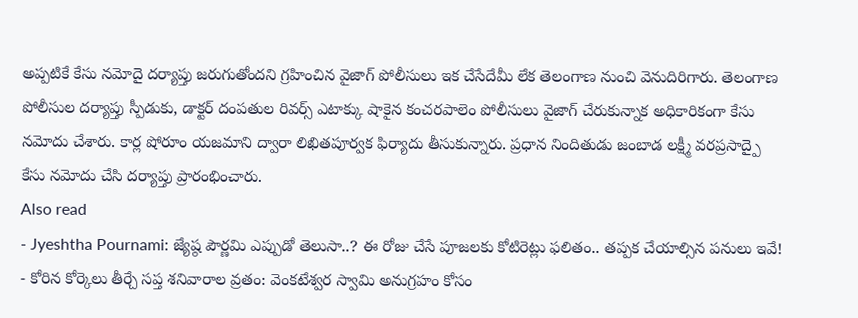అప్పటికే కేసు నమోదై దర్యాప్తు జరుగుతోందని గ్రహించిన వైజాగ్ పోలీసులు ఇక చేసేదేమీ లేక తెలంగాణ నుంచి వెనుదిరిగారు. తెలంగాణ పోలీసుల దర్యాప్తు స్పీడుకు, డాక్టర్ దంపతుల రివర్స్ ఎటాక్కు షాకైన కంచరపాలెం పోలీసులు వైజాగ్ చేరుకున్నాక అధికారికంగా కేసు నమోదు చేశారు. కార్ల షోరూం యజమాని ద్వారా లిఖితపూర్వక ఫిర్యాదు తీసుకున్నారు. ప్రధాన నిందితుడు జంబాడ లక్ష్మీ వరప్రసాద్పై కేసు నమోదు చేసి దర్యాప్తు ప్రారంభించారు.
Also read
- Jyeshtha Pournami: జ్యేష్ఠ పౌర్ణమి ఎప్పుడో తెలుసా..? ఈ రోజు చేసే పూజలకు కోటిరెట్లు ఫలితం.. తప్పక చేయాల్సిన పనులు ఇవే!
- కోరిన కోర్కెలు తీర్చే సప్త శనివారాల వ్రతం: వెంకటేశ్వర స్వామి అనుగ్రహం కోసం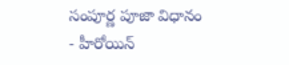సంపూర్ణ పూజా విధానం
- హీరోయిన్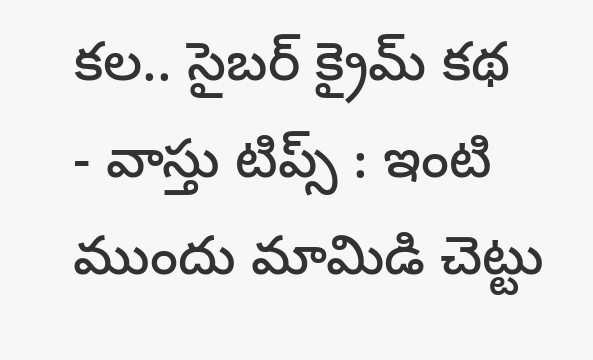కల.. సైబర్ క్రైమ్ కథ
- వాస్తు టిప్స్ : ఇంటి ముందు మామిడి చెట్టు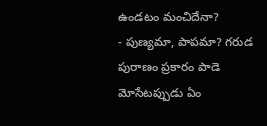ఉండటం మంచిదేనా?
- పుణ్యమా, పాపమా? గరుడ పురాణం ప్రకారం పాడె మోసేటప్పుడు ఏం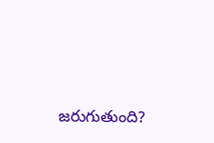జరుగుతుంది?